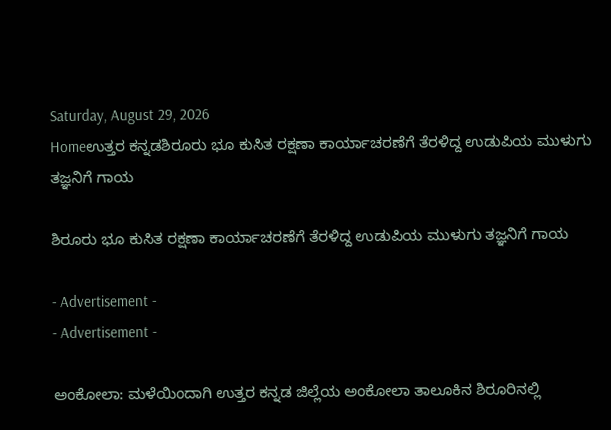Saturday, August 29, 2026
Homeಉತ್ತರ ಕನ್ನಡಶಿರೂರು ಭೂ ಕುಸಿತ ರಕ್ಷಣಾ ಕಾರ್ಯಾಚರಣೆಗೆ ತೆರಳಿದ್ದ ಉಡುಪಿಯ ಮುಳುಗು ತಜ್ಞನಿಗೆ ಗಾಯ

ಶಿರೂರು ಭೂ ಕುಸಿತ ರಕ್ಷಣಾ ಕಾರ್ಯಾಚರಣೆಗೆ ತೆರಳಿದ್ದ ಉಡುಪಿಯ ಮುಳುಗು ತಜ್ಞನಿಗೆ ಗಾಯ

- Advertisement -
- Advertisement -

ಅಂಕೋಲಾ: ಮಳೆಯಿಂದಾಗಿ ಉತ್ತರ ಕನ್ನಡ ಜಿಲ್ಲೆಯ ಅಂಕೋಲಾ ತಾಲೂಕಿನ ಶಿರೂರಿನಲ್ಲಿ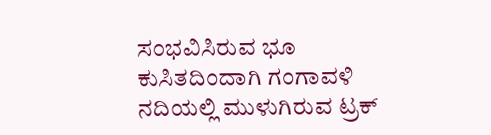ಸಂಭವಿಸಿರುವ ಭೂ ಕುಸಿತದಿಂದಾಗಿ ಗಂಗಾವಳಿ ನದಿಯಲ್ಲಿ ಮುಳುಗಿರುವ ಟ್ರಕ್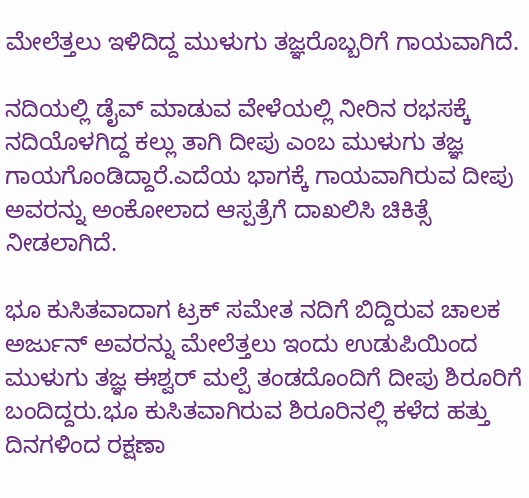ಮೇಲೆತ್ತಲು ಇಳಿದಿದ್ದ ಮುಳುಗು ತಜ್ಞರೊಬ್ಬರಿಗೆ ಗಾಯವಾಗಿದೆ.

ನದಿಯಲ್ಲಿ ಡೈವ್ ಮಾಡುವ ವೇಳೆಯಲ್ಲಿ ನೀರಿನ ರಭಸಕ್ಕೆ ನದಿಯೊಳಗಿದ್ದ ಕಲ್ಲು ತಾಗಿ ದೀಪು ಎಂಬ ಮುಳುಗು ತಜ್ಞ ಗಾಯಗೊಂಡಿದ್ದಾರೆ.ಎದೆಯ ಭಾಗಕ್ಕೆ ಗಾಯವಾಗಿರುವ ದೀಪು ಅವರನ್ನು ಅಂಕೋಲಾದ ಆಸ್ಪತ್ರೆಗೆ ದಾಖಲಿಸಿ ಚಿಕಿತ್ಸೆ ನೀಡಲಾಗಿದೆ.

ಭೂ ಕುಸಿತವಾದಾಗ ಟ್ರಕ್ ಸಮೇತ ನದಿಗೆ ಬಿದ್ದಿರುವ ಚಾಲಕ ಅರ್ಜುನ್ ಅವರನ್ನು ಮೇಲೆತ್ತಲು ಇಂದು ಉಡುಪಿಯಿಂದ ಮುಳುಗು ತಜ್ಞ ಈಶ್ವರ್ ಮಲ್ಪೆ ತಂಡದೊಂದಿಗೆ ದೀಪು ಶಿರೂರಿಗೆ ಬಂದಿದ್ದರು.ಭೂ ಕುಸಿತವಾಗಿರುವ ಶಿರೂರಿನಲ್ಲಿ ಕಳೆದ ಹತ್ತು ದಿನಗಳಿಂದ ರಕ್ಷಣಾ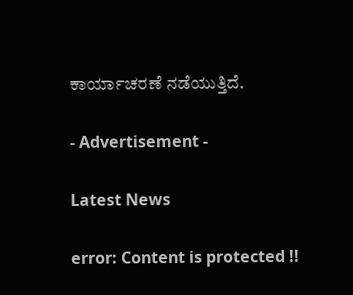ಕಾರ್ಯಾಚರಣೆ ನಡೆಯುತ್ತಿದೆ.

- Advertisement -

Latest News

error: Content is protected !!